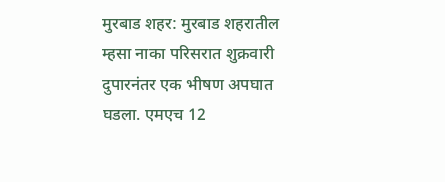मुरबाड शहर: मुरबाड शहरातील म्हसा नाका परिसरात शुक्रवारी दुपारनंतर एक भीषण अपघात घडला. एमएच 12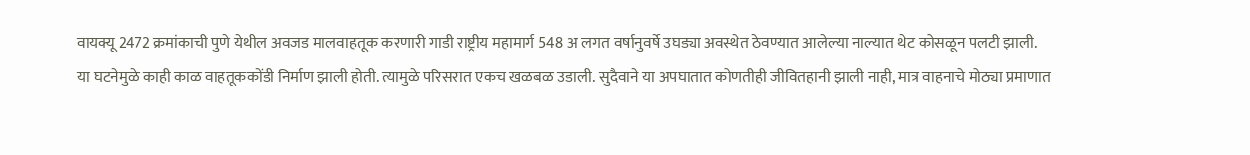वायक्यू 2472 क्रमांकाची पुणे येथील अवजड मालवाहतूक करणारी गाडी राष्ट्रीय महामार्ग 548 अ लगत वर्षानुवर्षे उघड्या अवस्थेत ठेवण्यात आलेल्या नाल्यात थेट कोसळून पलटी झाली.
या घटनेमुळे काही काळ वाहतूककोंडी निर्माण झाली होती. त्यामुळे परिसरात एकच खळबळ उडाली. सुदैवाने या अपघातात कोणतीही जीवितहानी झाली नाही, मात्र वाहनाचे मोठ्या प्रमाणात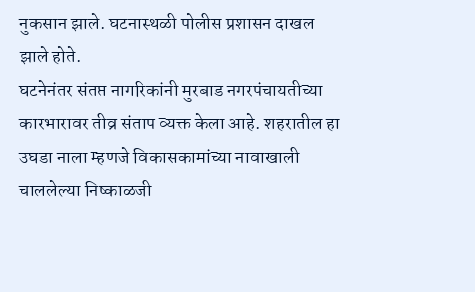नुकसान झाले. घटनास्थळी पोलीस प्रशासन दाखल झाले होते.
घटनेनंतर संतप्त नागरिकांनी मुरबाड नगरपंचायतीच्या कारभारावर तीव्र संताप व्यक्त केला आहे. शहरातील हा उघडा नाला म्हणजे विकासकामांच्या नावाखाली चाललेल्या निष्काळजी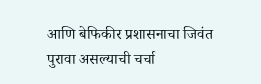आणि बेफिकीर प्रशासनाचा जिवंत पुरावा असल्याची चर्चा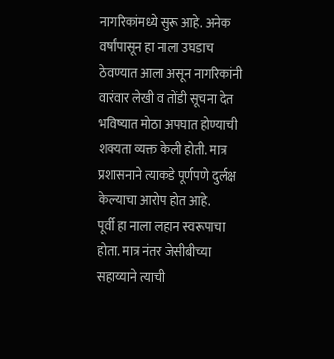नागरिकांमध्ये सुरू आहे. अनेक वर्षांपासून हा नाला उघडाच ठेवण्यात आला असून नागरिकांनी वारंवार लेखी व तोंडी सूचना देत भविष्यात मोठा अपघात होण्याची शक्यता व्यक्त केली होती. मात्र प्रशासनाने त्याकडे पूर्णपणे दुर्लक्ष केल्याचा आरोप होत आहे.
पूर्वी हा नाला लहान स्वरूपाचा होता. मात्र नंतर जेसीबीच्या सहाय्याने त्याची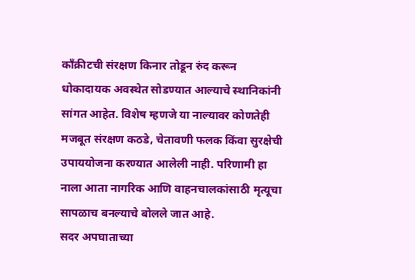काँक्रीटची संरक्षण किनार तोडून रुंद करून धोकादायक अवस्थेत सोडण्यात आल्याचे स्थानिकांनी सांगत आहेत. विशेष म्हणजे या नाल्यावर कोणतेही मजबूत संरक्षण कठडे, चेतावणी फलक किंवा सुरक्षेची उपाययोजना करण्यात आलेली नाही. परिणामी हा नाला आता नागरिक आणि वाहनचालकांसाठी मृत्यूचा सापळाच बनल्याचे बोलले जात आहे.
सदर अपघाताच्या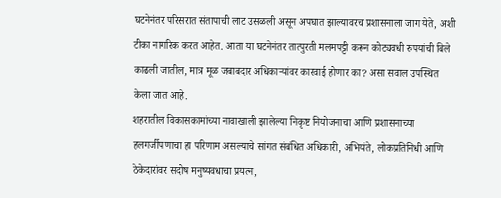घटनेनंतर परिसरात संतापाची लाट उसळली असून अपघात झाल्यावरच प्रशासनाला जाग येते, अशी टीका नागरिक करत आहेत. आता या घटनेनंतर तात्पुरती मलमपट्टी करून कोट्यवधी रुपयांची बिले काढली जातील, मात्र मूळ जबाबदार अधिकाऱ्यांवर कारवाई होणार का? असा सवाल उपस्थित केला जात आहे.
शहरातील विकासकामांच्या नावाखाली झालेल्या निकृष्ट नियोजनाचा आणि प्रशासनाच्या हलगर्जीपणाचा हा परिणाम असल्याचे सांगत संबंधित अधिकारी, अभियंते, लोकप्रतिनिधी आणि ठेकेदारांवर सदोष मनुष्यवधाचा प्रयत्न,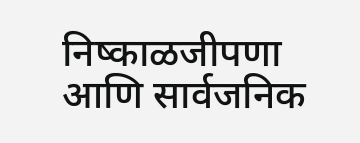निष्काळजीपणा आणि सार्वजनिक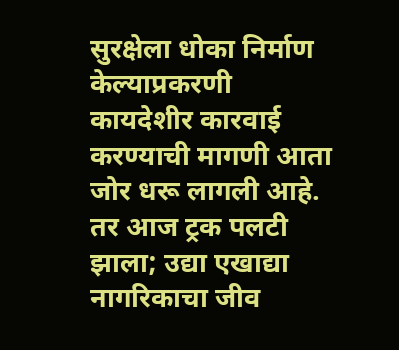सुरक्षेला धोका निर्माण केल्याप्रकरणी कायदेशीर कारवाई करण्याची मागणी आता जोर धरू लागली आहे. तर आज ट्रक पलटी झाला; उद्या एखाद्या नागरिकाचा जीव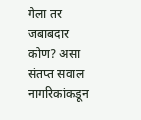गेला तर जबाबदार कोण? असा संतप्त सवाल नागरिकांकडून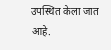उपस्थित केला जात आहे.